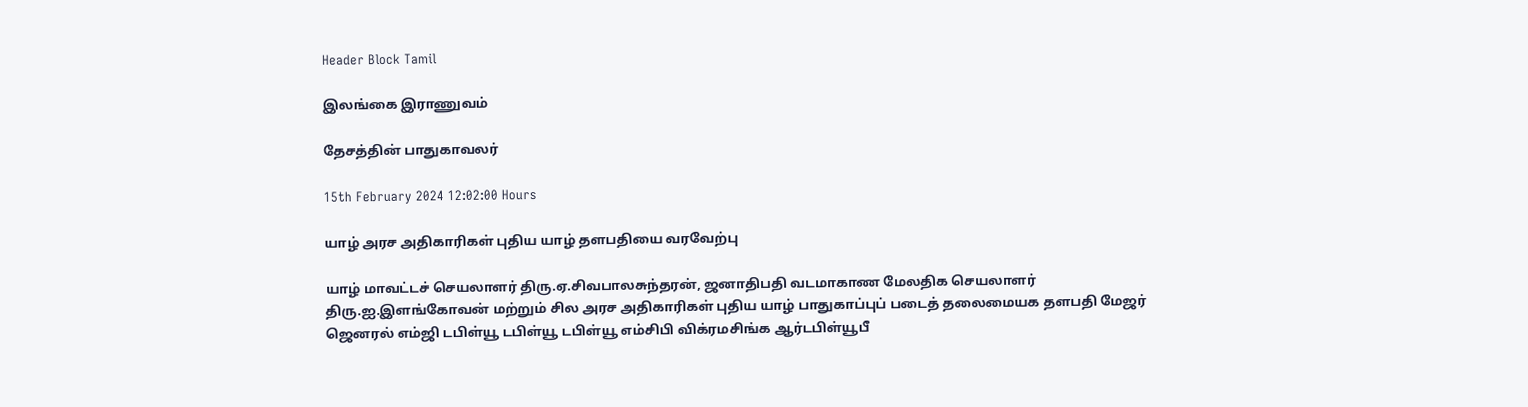Header Block Tamil

இலங்கை இராணுவம்

தேசத்தின் பாதுகாவலர்

15th February 2024 12:02:00 Hours

யாழ் அரச அதிகாரிகள் புதிய யாழ் தளபதியை வரவேற்பு

யாழ் மாவட்டச் செயலாளர் திரு.ஏ.சிவபாலசுந்தரன், ஜனாதிபதி வடமாகாண மேலதிக செயலாளர் திரு.ஐ.இளங்கோவன் மற்றும் சில அரச அதிகாரிகள் புதிய யாழ் பாதுகாப்புப் படைத் தலைமையக தளபதி மேஜர் ஜெனரல் எம்ஜி டபிள்யூ டபிள்யூ டபிள்யூ எம்சிபி விக்ரமசிங்க ஆர்டபிள்யூபீ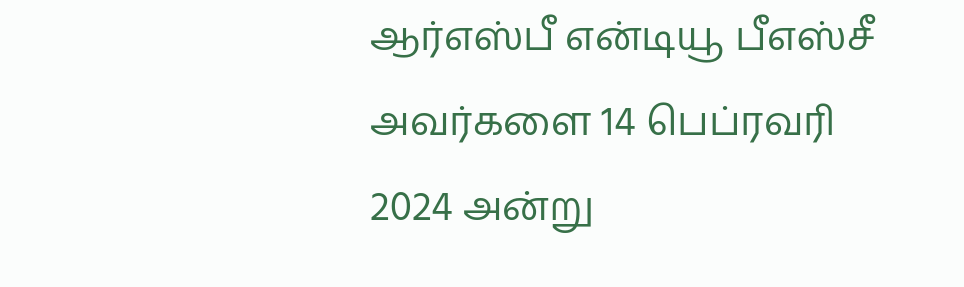ஆர்எஸ்பீ என்டியூ பீஎஸ்சீ அவர்களை 14 பெப்ரவரி 2024 அன்று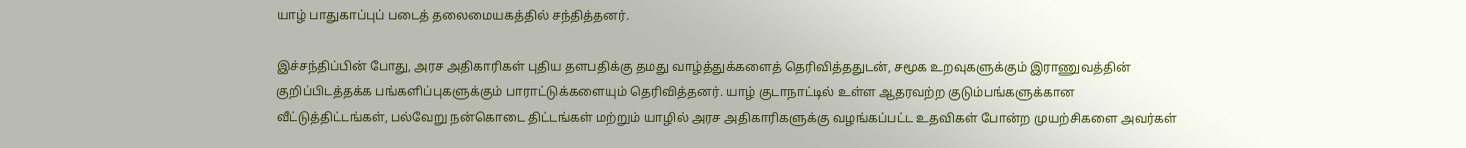யாழ் பாதுகாப்புப் படைத் தலைமையகத்தில் சந்தித்தனர்.

இச்சந்திப்பின் போது, அரச அதிகாரிகள் புதிய தளபதிக்கு தமது வாழ்த்துக்களைத் தெரிவித்ததுடன், சமூக உறவுகளுக்கும் இராணுவத்தின் குறிப்பிடத்தக்க பங்களிப்புகளுக்கும் பாராட்டுக்களையும் தெரிவித்தனர். யாழ் குடாநாட்டில் உள்ள ஆதரவற்ற குடும்பங்களுக்கான வீட்டுத்திட்டங்கள், பல்வேறு நன்கொடை திட்டங்கள் மற்றும் யாழில் அரச அதிகாரிகளுக்கு வழங்கப்பட்ட உதவிகள் போன்ற முயற்சிகளை அவர்கள்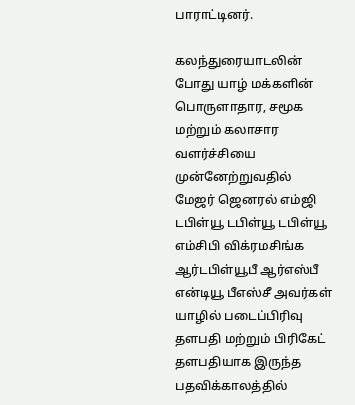பாராட்டினர்.

கலந்துரையாடலின் போது யாழ் மக்களின் பொருளாதார, சமூக மற்றும் கலாசார வளர்ச்சியை முன்னேற்றுவதில் மேஜர் ஜெனரல் எம்ஜி டபிள்யூ டபிள்யூ டபிள்யூ எம்சிபி விக்ரமசிங்க ஆர்டபிள்யூபீ ஆர்எஸ்பீ என்டியூ பீஎஸ்சீ அவர்கள் யாழில் படைப்பிரிவு தளபதி மற்றும் பிரிகேட் தளபதியாக இருந்த பதவிக்காலத்தில்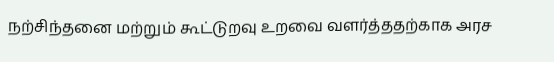நற்சிந்தனை மற்றும் கூட்டுறவு உறவை வளர்த்ததற்காக அரச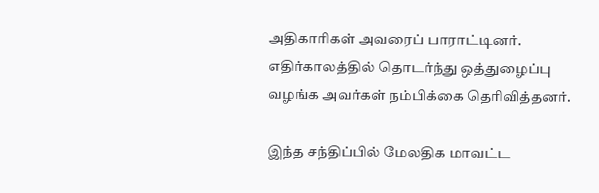அதிகாரிகள் அவரைப் பாராட்டினர். எதிர்காலத்தில் தொடர்ந்து ஒத்துழைப்பு வழங்க அவர்கள் நம்பிக்கை தெரிவித்தனர்.

இந்த சந்திப்பில் மேலதிக மாவட்ட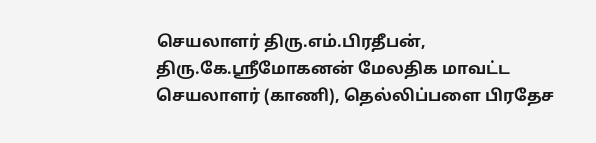செயலாளர் திரு.எம்.பிரதீபன், திரு.கே.ஸ்ரீமோகனன் மேலதிக மாவட்ட செயலாளர் (காணி), தெல்லிப்பளை பிரதேச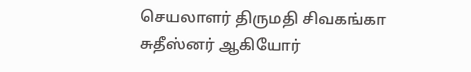செயலாளர் திருமதி சிவகங்கா சுதீஸ்னர் ஆகியோர்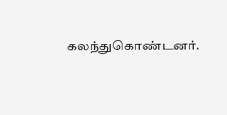கலந்துகொண்டனர்.